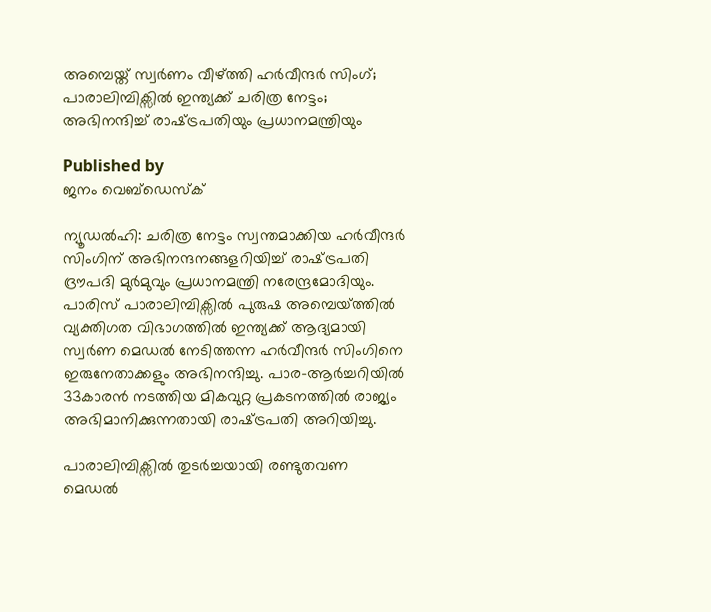അമ്പെയ്ത് സ്വർണം വീഴ്‌ത്തി ഹർവീന്ദർ സിംഗ്; പാരാലിമ്പിക്സിൽ ഇന്ത്യക്ക് ചരിത്ര നേട്ടം; അഭിനന്ദിച്ച് രാഷ്‌ട്രപതിയും പ്രധാനമന്ത്രിയും

Published by
ജനം വെബ്‌ഡെസ്ക്

ന്യൂഡൽഹി: ചരിത്ര നേട്ടം സ്വന്തമാക്കിയ ഹർവീന്ദർ സിംഗിന് അഭിനന്ദനങ്ങളറിയിച്ച് രാഷ്‌ട്രപതി ദ്രൗപദി മുർമുവും പ്രധാനമന്ത്രി നരേന്ദ്രമോദിയും. പാരിസ് പാരാലിമ്പിക്സിൽ പുരുഷ അമ്പെയ്‌ത്തിൽ വ്യക്തിഗത വിഭാഗത്തിൽ ഇന്ത്യക്ക് ആദ്യമായി സ്വർണ മെഡൽ നേടിത്തന്ന ഹർവീന്ദർ സിംഗിനെ ഇരുനേതാക്കളും അഭിനന്ദിച്ചു. പാര-ആർച്ചറിയിൽ 33കാരൻ നടത്തിയ മികവുറ്റ പ്രകടനത്തിൽ രാജ്യം അഭിമാനിക്കുന്നതായി രാഷ്‌ട്രപതി അറിയിച്ചു.

പാരാലിമ്പിക്സിൽ തുടർച്ചയായി രണ്ടുതവണ മെഡൽ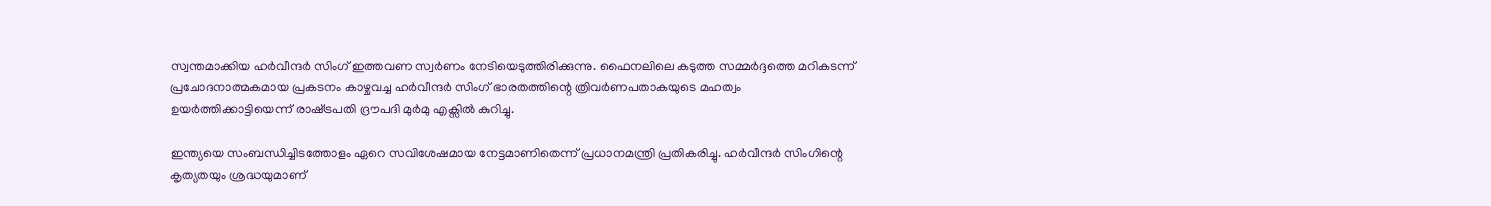സ്വന്തമാക്കിയ ഹർവീന്ദർ സിംഗ് ഇത്തവണ സ്വർണം നേടിയെടുത്തിരിക്കുന്നു. ഫൈനലിലെ കടുത്ത സമ്മർദ്ദത്തെ മറികടന്ന് പ്രചോദനാത്മകമായ പ്രകടനം കാഴ്ചവച്ച ഹർവീന്ദർ സിംഗ് ഭാരതത്തിന്റെ ത്രിവർണപതാകയുടെ മഹത്വം ഉയർത്തിക്കാട്ടിയെന്ന് രാഷ്‌ട്രപതി ദ്രൗപദി മുർമു എക്സിൽ കുറിച്ചു.

ഇന്ത്യയെ സംബന്ധിച്ചിടത്തോളം ഏറെ സവിശേഷമായ നേട്ടമാണിതെന്ന് പ്രധാനമന്ത്രി പ്രതികരിച്ചു. ഹർവീന്ദർ സിംഗിന്റെ കൃത്യതയും ശ്രദ്ധയുമാണ്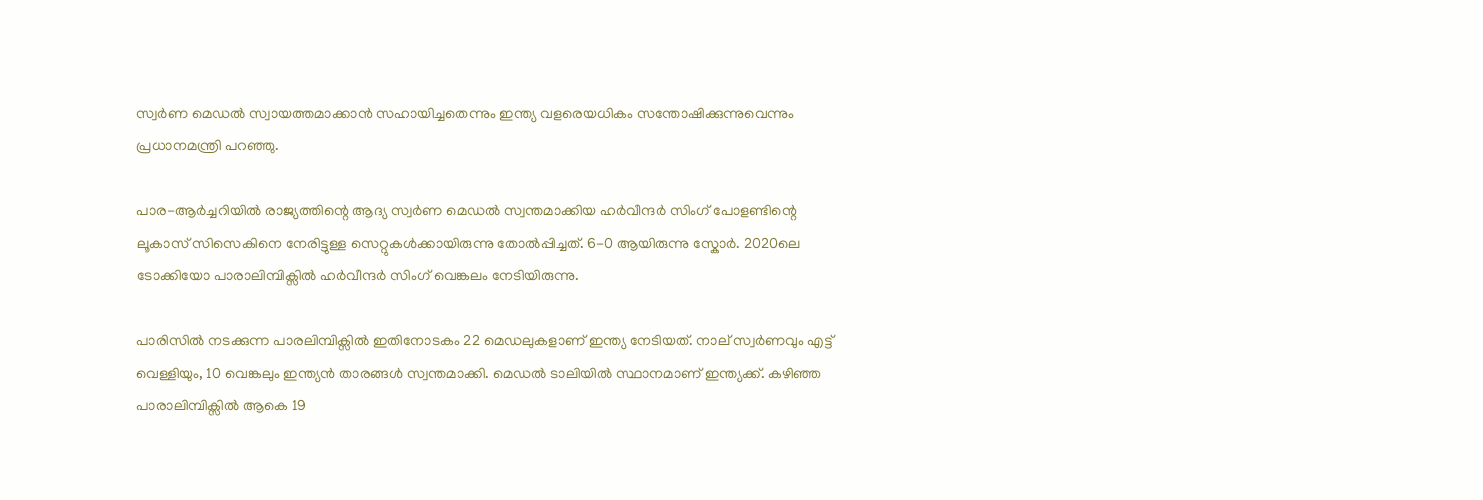സ്വർണ മെഡൽ സ്വായത്തമാക്കാൻ സഹായിച്ചതെന്നും ഇന്ത്യ വളരെയധികം സന്തോഷിക്കുന്നുവെന്നും പ്രധാനമന്ത്രി പറഞ്ഞു.

പാര-ആർച്ചറിയിൽ രാജ്യത്തിന്റെ ആദ്യ സ്വർണ മെഡൽ സ്വന്തമാക്കിയ ഹർവീന്ദർ സിംഗ് പോളണ്ടിന്റെ ലൂകാസ് സിസെകിനെ നേരിട്ടുള്ള സെറ്റുകൾക്കായിരുന്നു തോൽപ്പിച്ചത്. 6-0 ആയിരുന്നു സ്കോർ. 2020ലെ ടോക്കിയോ പാരാലിമ്പിക്സിൽ ഹർവീന്ദർ സിംഗ് വെങ്കലം നേടിയിരുന്നു.

പാരിസിൽ നടക്കുന്ന പാരലിമ്പിക്സിൽ ഇതിനോടകം 22 മെഡലുകളാണ് ഇന്ത്യ നേടിയത്. നാല് സ്വർണവും എട്ട് വെള്ളിയും, 10 വെങ്കലും ഇന്ത്യൻ താരങ്ങൾ സ്വന്തമാക്കി. മെഡൽ ടാലിയിൽ സ്ഥാനമാണ് ഇന്ത്യക്ക്. കഴിഞ്ഞ പാരാലിമ്പിക്സിൽ ആകെ 19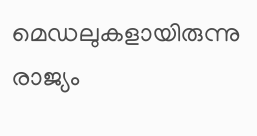മെഡലുകളായിരുന്നു രാജ്യം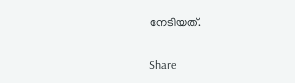നേടിയത്.

Share